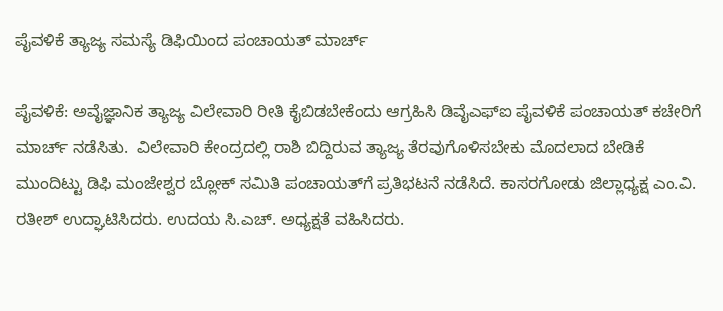ಪೈವಳಿಕೆ ತ್ಯಾಜ್ಯ ಸಮಸ್ಯೆ ಡಿಫಿಯಿಂದ ಪಂಚಾಯತ್ ಮಾರ್ಚ್

ಪೈವಳಿಕೆ: ಅವೈಜ್ಞಾನಿಕ ತ್ಯಾಜ್ಯ ವಿಲೇವಾರಿ ರೀತಿ ಕೈಬಿಡಬೇಕೆಂದು ಆಗ್ರಹಿಸಿ ಡಿವೈಎಫ್‌ಐ ಪೈವಳಿಕೆ ಪಂಚಾಯತ್ ಕಚೇರಿಗೆ ಮಾರ್ಚ್ ನಡೆಸಿತು.  ವಿಲೇವಾರಿ ಕೇಂದ್ರದಲ್ಲಿ ರಾಶಿ ಬಿದ್ದಿರುವ ತ್ಯಾಜ್ಯ ತೆರವುಗೊಳಿಸಬೇಕು ಮೊದಲಾದ ಬೇಡಿಕೆ ಮುಂದಿಟ್ಟು ಡಿಫಿ ಮಂಜೇಶ್ವರ ಬ್ಲೋಕ್ ಸಮಿತಿ ಪಂಚಾಯತ್‌ಗೆ ಪ್ರತಿಭಟನೆ ನಡೆಸಿದೆ. ಕಾಸರಗೋಡು ಜಿಲ್ಲಾಧ್ಯಕ್ಷ ಎಂ.ವಿ. ರತೀಶ್ ಉದ್ಘಾಟಿಸಿದರು. ಉದಯ ಸಿ.ಎಚ್. ಅಧ್ಯಕ್ಷತೆ ವಹಿಸಿದರು.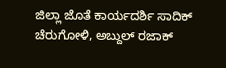ಜಿಲ್ಲಾ ಜೊತೆ ಕಾರ್ಯದರ್ಶಿ ಸಾದಿಕ್ ಚೆರುಗೋಳಿ, ಅಬ್ದುಲ್ ರಜಾಕ್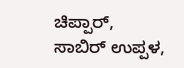ಚಿಪ್ಪಾರ್, ಸಾಬಿರ್ ಉಪ್ಪಳ,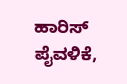ಹಾರಿಸ್ ಪೈವಳಿಕೆ,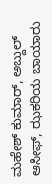ಮಹೇಶ್ ಕುಮಾರ್, ಅಬ್ದುಲ್ ಆಸೀಫ್, ಝಕರಿಯ ಬಾಯಾರು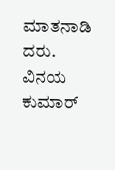ಮಾತನಾಡಿ ದರು. ವಿನಯ ಕುಮಾರ್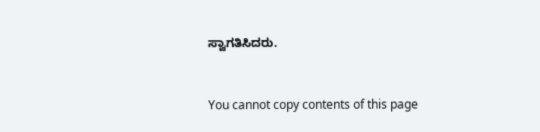ಸ್ವಾಗತಿಸಿದರು.


You cannot copy contents of this page